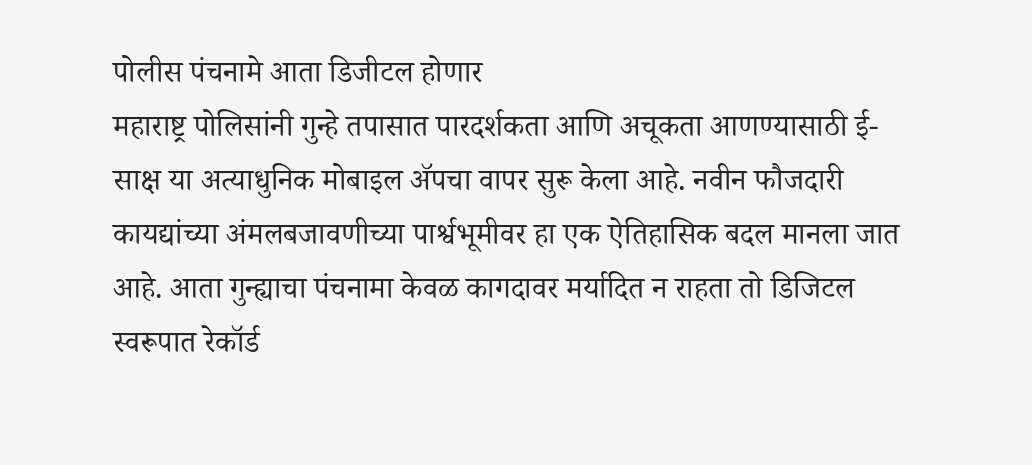पोलीस पंचनामे आता डिजीटल होणार
महाराष्ट्र पोलिसांनी गुन्हे तपासात पारदर्शकता आणि अचूकता आणण्यासाठी ई-साक्ष या अत्याधुनिक मोबाइल ॲपचा वापर सुरू केला आहे. नवीन फौजदारी कायद्यांच्या अंमलबजावणीच्या पार्श्वभूमीवर हा एक ऐतिहासिक बदल मानला जात आहे. आता गुन्ह्याचा पंचनामा केवळ कागदावर मर्यादित न राहता तो डिजिटल स्वरूपात रेकॉर्ड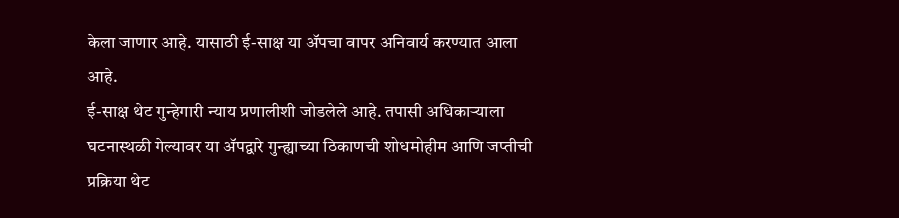केला जाणार आहे. यासाठी ई-साक्ष या ॲपचा वापर अनिवार्य करण्यात आला आहे.
ई-साक्ष थेट गुन्हेगारी न्याय प्रणालीशी जोडलेले आहे. तपासी अधिकाऱ्याला घटनास्थळी गेल्यावर या ॲपद्वारे गुन्ह्याच्या ठिकाणची शोधमोहीम आणि जप्तीची प्रक्रिया थेट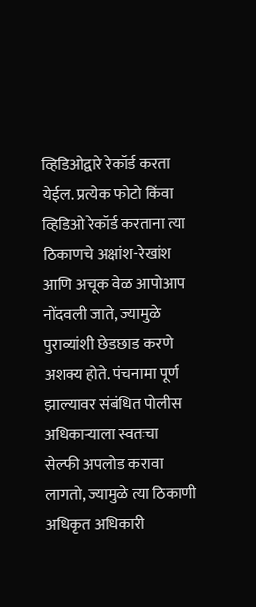व्हिडिओद्वारे रेकॉर्ड करता येईल. प्रत्येक फोटो किंवा व्हिडिओ रेकॉर्ड करताना त्या ठिकाणचे अक्षांश-रेखांश आणि अचूक वेळ आपोआप नोंदवली जाते, ज्यामुळे पुराव्यांशी छेडछाड करणे अशक्य होते. पंचनामा पूर्ण झाल्यावर संबंधित पोलीस अधिकाऱ्याला स्वतःचा सेल्फी अपलोड करावा लागतो, ज्यामुळे त्या ठिकाणी अधिकृत अधिकारी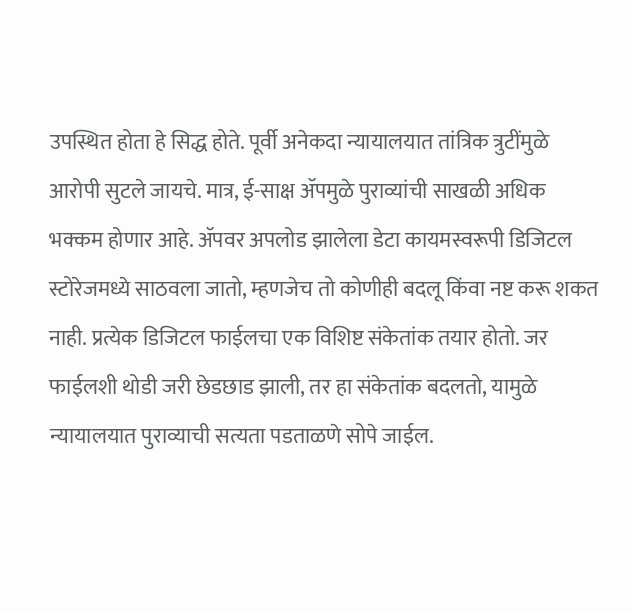उपस्थित होता हे सिद्ध होते. पूर्वी अनेकदा न्यायालयात तांत्रिक त्रुटींमुळे आरोपी सुटले जायचे. मात्र, ई-साक्ष ॲपमुळे पुराव्यांची साखळी अधिक भक्कम होणार आहे. ॲपवर अपलोड झालेला डेटा कायमस्वरूपी डिजिटल स्टोरेजमध्ये साठवला जातो, म्हणजेच तो कोणीही बदलू किंवा नष्ट करू शकत नाही. प्रत्येक डिजिटल फाईलचा एक विशिष्ट संकेतांक तयार होतो. जर फाईलशी थोडी जरी छेडछाड झाली, तर हा संकेतांक बदलतो, यामुळे न्यायालयात पुराव्याची सत्यता पडताळणे सोपे जाईल.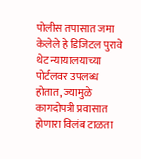पोलीस तपासात जमा केलेले हे डिजिटल पुरावे थेट न्यायालयाच्या पोर्टलवर उपलब्ध होतात, ज्यामुळे कागदोपत्री प्रवासात होणारा विलंब टाळता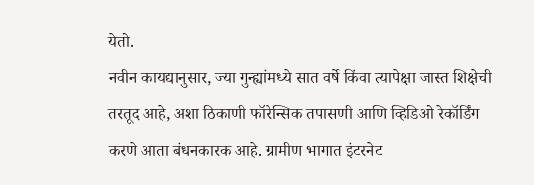येतो.
नवीन कायद्यानुसार, ज्या गुन्ह्यांमध्ये सात वर्षे किंवा त्यापेक्षा जास्त शिक्षेची तरतूद आहे, अशा ठिकाणी फॉरेन्सिक तपासणी आणि व्हिडिओ रेकॉर्डिंग करणे आता बंधनकारक आहे. ग्रामीण भागात इंटरनेट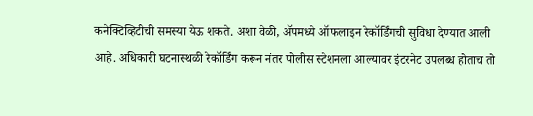कनेक्टिव्हिटीची समस्या येऊ शकते. अशा वेळी, ॲपमध्ये ऑफलाइन रेकॉर्डिंगची सुविधा देण्यात आली आहे. अधिकारी घटनास्थळी रेकॉर्डिंग करून नंतर पोलीस स्टेशनला आल्यावर इंटरनेट उपलब्ध होताच तो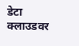डेटा क्लाउडवर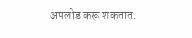अपलोड करू शकतात.